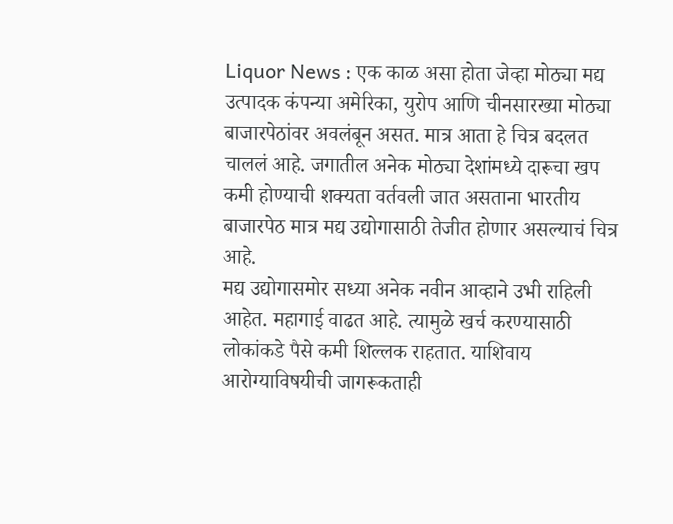Liquor News : एक काळ असा होता जेव्हा मोठ्या मद्य उत्पादक कंपन्या अमेरिका, युरोप आणि चीनसारख्या मोठ्या बाजारपेठांवर अवलंबून असत. मात्र आता हे चित्र बदलत चाललं आहे. जगातील अनेक मोठ्या देशांमध्ये दारूचा खप कमी होण्याची शक्यता वर्तवली जात असताना भारतीय बाजारपेठ मात्र मद्य उद्योगासाठी तेजीत होणार असल्याचं चित्र आहे.
मद्य उद्योगासमोर सध्या अनेक नवीन आव्हाने उभी राहिली आहेत. महागाई वाढत आहे. त्यामुळे खर्च करण्यासाठी लोकांकडे पैसे कमी शिल्लक राहतात. याशिवाय आरोग्याविषयीची जागरूकताही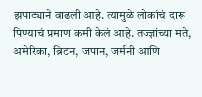झपाट्याने वाढली आहे. त्यामुळे लोकांचं दारू पिण्याचं प्रमाण कमी केलं आहे. तज्ज्ञांच्या मते, अमेरिका, ब्रिटन, जपान, जर्मनी आणि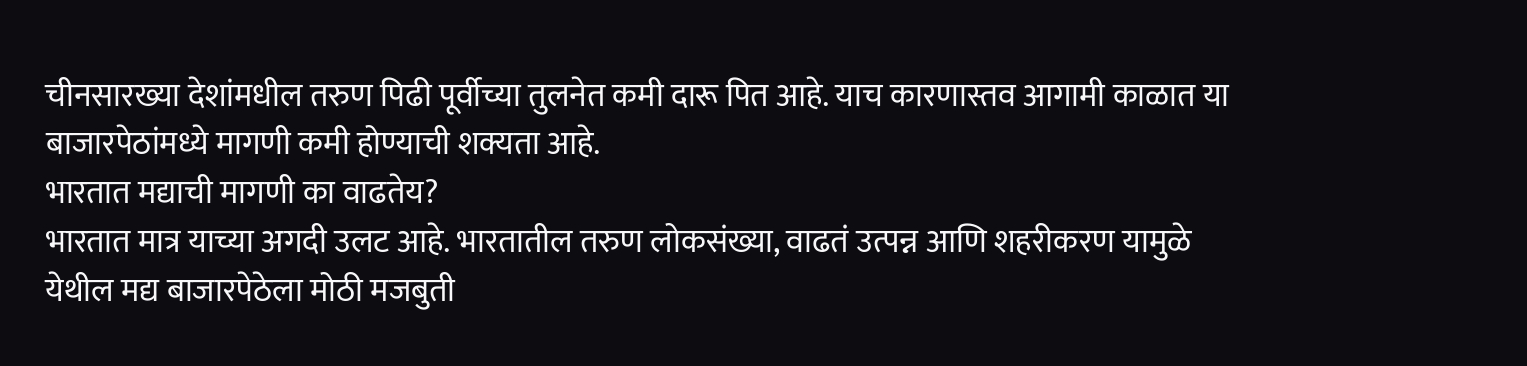चीनसारख्या देशांमधील तरुण पिढी पूर्वीच्या तुलनेत कमी दारू पित आहे. याच कारणास्तव आगामी काळात या बाजारपेठांमध्ये मागणी कमी होण्याची शक्यता आहे.
भारतात मद्याची मागणी का वाढतेय?
भारतात मात्र याच्या अगदी उलट आहे. भारतातील तरुण लोकसंख्या, वाढतं उत्पन्न आणि शहरीकरण यामुळे येथील मद्य बाजारपेठेला मोठी मजबुती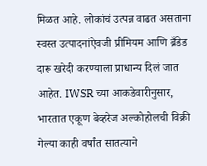मिळत आहे. लोकांचं उत्पन्न वाढत असताना स्वस्त उत्पादनांऐवजी प्रीमियम आणि ब्रँडेड दारू खरेदी करण्याला प्राधान्य दिलं जात आहेत. IWSR च्या आकडेवारीनुसार, भारतात एकूण बेव्हरेज अल्कोहोलची विक्री गेल्या काही वर्षांत सातत्याने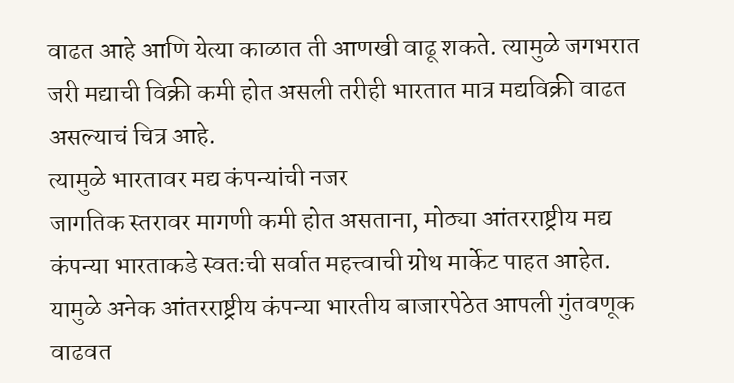वाढत आहे आणि येत्या काळात ती आणखी वाढू शकते. त्यामुळे जगभरात जरी मद्याची विक्री कमी होत असली तरीही भारतात मात्र मद्यविक्री वाढत असल्याचं चित्र आहे.
त्यामुळे भारतावर मद्य कंपन्यांची नजर
जागतिक स्तरावर मागणी कमी होत असताना, मोठ्या आंतरराष्ट्रीय मद्य कंपन्या भारताकडे स्वतःची सर्वात महत्त्वाची ग्रोथ मार्केट पाहत आहेत. यामुळे अनेक आंतरराष्ट्रीय कंपन्या भारतीय बाजारपेठेत आपली गुंतवणूक वाढवत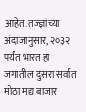आहेत. तज्ज्ञांच्या अंदाजानुसार, २०३२ पर्यंत भारत हा जगातील दुसरा सर्वात मोठा मद्य बाजार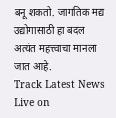बनू शकतो. जागतिक मद्य उद्योगासाठी हा बदल अत्यंत महत्त्वाचा मानला जात आहे.
Track Latest News Live on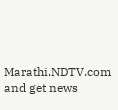Marathi.NDTV.com and get news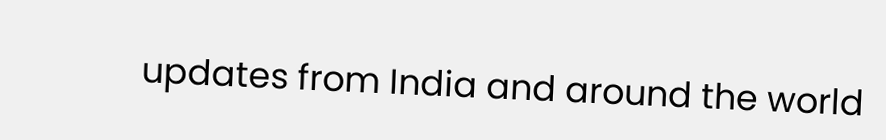updates from India and around the world